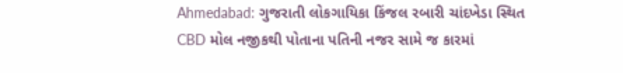Ahmedabad: ગુજરાતી લોકગાયિકા કિંજલ રબારી ચાંદખેડા સ્થિત CBD મોલ નજીકથી પોતાના પતિની નજર સામે જ કારમાં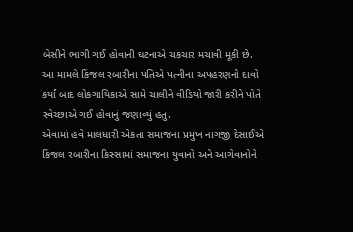બેસીને ભાગી ગઈ હોવાની ઘટનાએ ચકચાર મચાવી મૂકી છે. આ મામલે કિંજલ રબારીના પતિએ પત્નીના અપહરણનો દાવો કર્યાં બાદ લોકગાયિકાએ સામે ચાલીને વીડિયો જારી કરીને પોતે સ્વેચ્છાએ ગઈ હોવાનું જણાવ્યું હતુ.
એવામાં હવે માલધારી એકતા સમાજના પ્રમુખ નાગજી દેસાઈએ કિંજલ રબારીના કિસ્સામાં સમાજના યુવાનો અને આગેવાનોને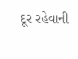દૂર રહેવાની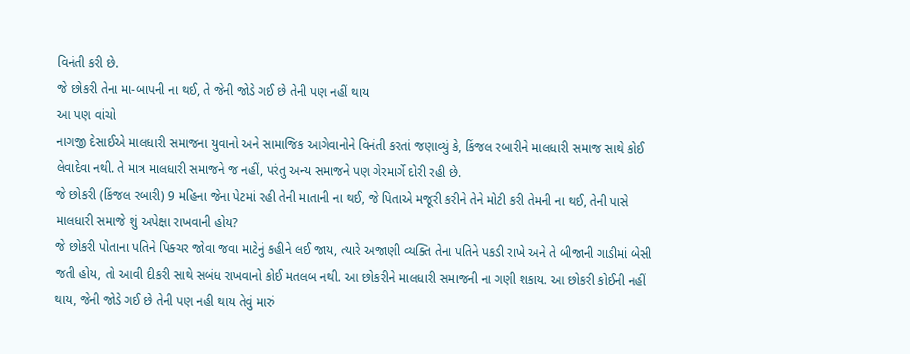વિનંતી કરી છે.
જે છોકરી તેના મા-બાપની ના થઈ, તે જેની જોડે ગઈ છે તેની પણ નહીં થાય
આ પણ વાંચો
નાગજી દેસાઈએ માલધારી સમાજના યુવાનો અને સામાજિક આગેવાનોને વિનંતી કરતાં જણાવ્યું કે, કિંજલ રબારીને માલધારી સમાજ સાથે કોઈ લેવાદેવા નથી. તે માત્ર માલધારી સમાજને જ નહીં, પરંતુ અન્ય સમાજને પણ ગેરમાર્ગે દોરી રહી છે.
જે છોકરી (કિંજલ રબારી) 9 મહિના જેના પેટમાં રહી તેની માતાની ના થઈ, જે પિતાએ મજૂરી કરીને તેને મોટી કરી તેમની ના થઈ, તેની પાસે માલધારી સમાજે શું અપેક્ષા રાખવાની હોય?
જે છોકરી પોતાના પતિને પિક્ચર જોવા જવા માટેનું કહીને લઈ જાય, ત્યારે અજાણી વ્યક્તિ તેના પતિને પકડી રાખે અને તે બીજાની ગાડીમાં બેસી જતી હોય, તો આવી દીકરી સાથે સબંધ રાખવાનો કોઈ મતલબ નથી. આ છોકરીને માલધારી સમાજની ના ગણી શકાય. આ છોકરી કોઈની નહીં થાય, જેની જોડે ગઈ છે તેની પણ નહી થાય તેવું મારું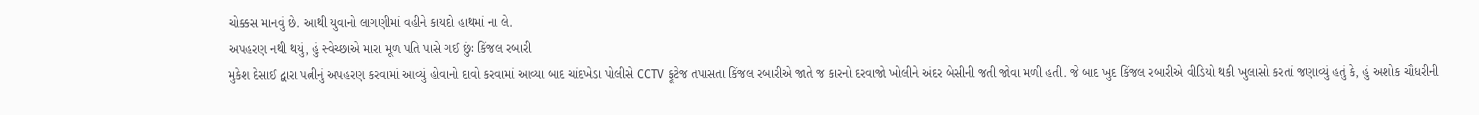ચોક્કસ માનવું છે. આથી યુવાનો લાગણીમાં વહીને કાયદો હાથમાં ના લે.
અપહરણ નથી થયું, હું સ્વેચ્છાએ મારા મૂળ પતિ પાસે ગઈ છુંઃ કિંજલ રબારી
મુકેશ દેસાઈ દ્વારા પત્નીનું અપહરણ કરવામાં આવ્યું હોવાનો દાવો કરવામાં આવ્યા બાદ ચાંદખેડા પોલીસે CCTV ફૂટેજ તપાસતા કિંજલ રબારીએ જાતે જ કારનો દરવાજો ખોલીને અંદર બેસીની જતી જોવા મળી હતી. જે બાદ ખુદ કિંજલ રબારીએ વીડિયો થકી ખુલાસો કરતાં જણાવ્યું હતું કે, હું અશોક ચૌધરીની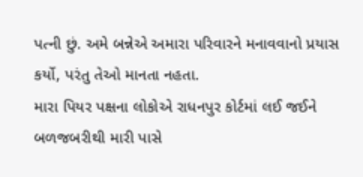પત્ની છું. અમે બન્નેએ અમારા પરિવારને મનાવવાનો પ્રયાસ કર્યો, પરંતુ તેઓ માનતા નહતા.
મારા પિયર પક્ષના લોકોએ રાધનપુર કોર્ટમાં લઈ જઈને બળજબરીથી મારી પાસે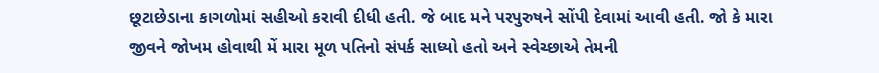છૂટાછેડાના કાગળોમાં સહીઓ કરાવી દીધી હતી. જે બાદ મને પરપુરુષને સોંપી દેવામાં આવી હતી. જો કે મારા જીવને જોખમ હોવાથી મેં મારા મૂળ પતિનો સંપર્ક સાધ્યો હતો અને સ્વેચ્છાએ તેમની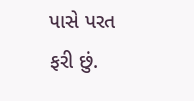પાસે પરત ફરી છું.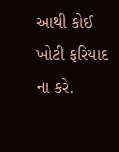આથી કોઈ ખોટી ફરિયાદ ના કરે.